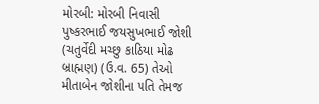મોરબી: મોરબી નિવાસી પુષ્કરભાઈ જયસુખભાઈ જોશી (ચતુર્વેદી મચ્છુ કાઠિયા મોઢ બ્રાહ્મણ) (ઉ.વ. 65) તેઓ મીતાબેન જોશીના પતિ તેમજ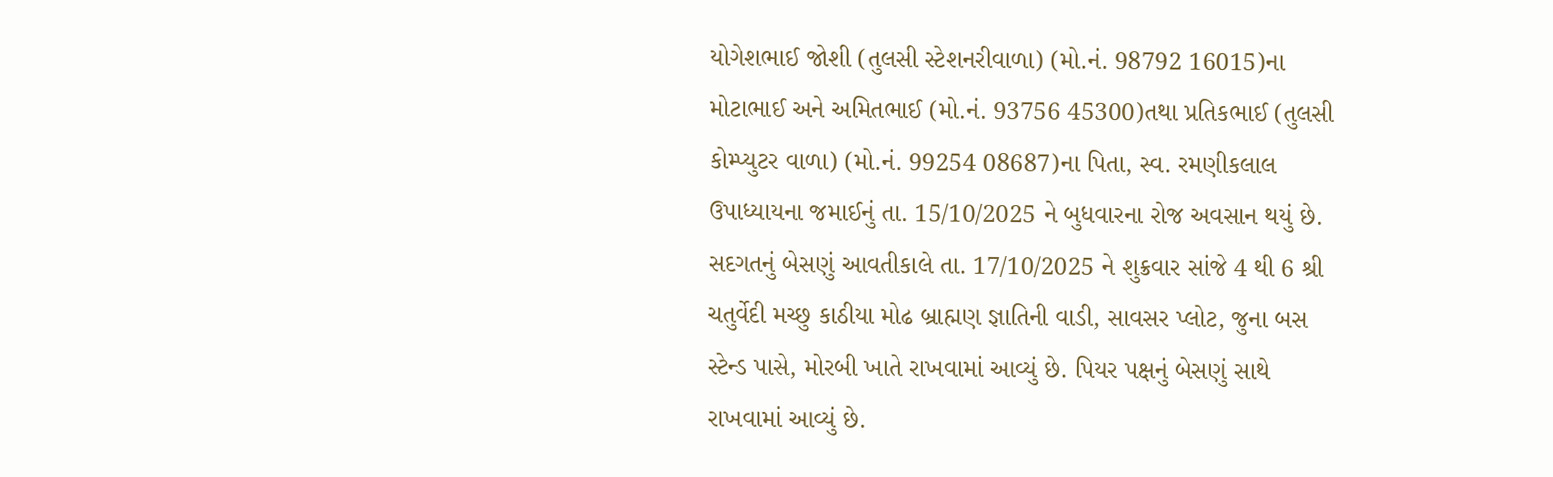યોગેશભાઈ જોશી (તુલસી સ્ટેશનરીવાળા) (મો.નં. 98792 16015)ના મોટાભાઈ અને અમિતભાઈ (મો.નં. 93756 45300)તથા પ્રતિકભાઈ (તુલસી કોમ્પ્યુટર વાળા) (મો.નં. 99254 08687)ના પિતા, સ્વ. રમણીકલાલ ઉપાધ્યાયના જમાઈનું તા. 15/10/2025 ને બુધવારના રોજ અવસાન થયું છે. સદગતનું બેસણું આવતીકાલે તા. 17/10/2025 ને શુક્રવાર સાંજે 4 થી 6 શ્રી ચતુર્વેદી મચ્છુ કાઠીયા મોઢ બ્રાહ્મણ જ્ઞાતિની વાડી, સાવસર પ્લોટ, જુના બસ સ્ટેન્ડ પાસે, મોરબી ખાતે રાખવામાં આવ્યું છે. પિયર પક્ષનું બેસણું સાથે રાખવામાં આવ્યું છે.